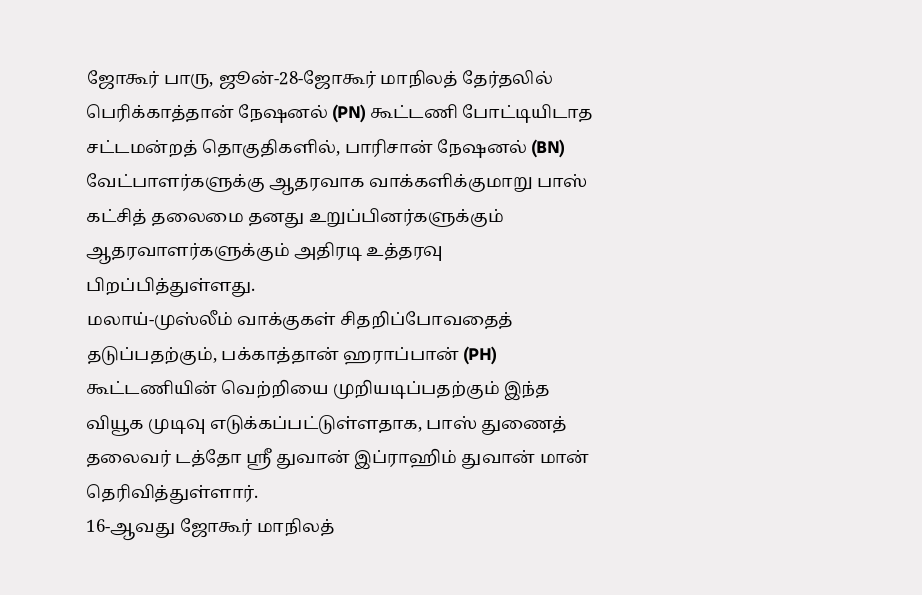ஜோகூர் பாரு, ஜூன்-28-ஜோகூர் மாநிலத் தேர்தலில் பெரிக்காத்தான் நேஷனல் (PN) கூட்டணி போட்டியிடாத சட்டமன்றத் தொகுதிகளில், பாரிசான் நேஷனல் (BN) வேட்பாளர்களுக்கு ஆதரவாக வாக்களிக்குமாறு பாஸ் கட்சித் தலைமை தனது உறுப்பினர்களுக்கும் ஆதரவாளர்களுக்கும் அதிரடி உத்தரவு பிறப்பித்துள்ளது.
மலாய்-முஸ்லீம் வாக்குகள் சிதறிப்போவதைத் தடுப்பதற்கும், பக்காத்தான் ஹராப்பான் (PH) கூட்டணியின் வெற்றியை முறியடிப்பதற்கும் இந்த வியூக முடிவு எடுக்கப்பட்டுள்ளதாக, பாஸ் துணைத் தலைவர் டத்தோ ஸ்ரீ துவான் இப்ராஹிம் துவான் மான் தெரிவித்துள்ளார்.
16-ஆவது ஜோகூர் மாநிலத்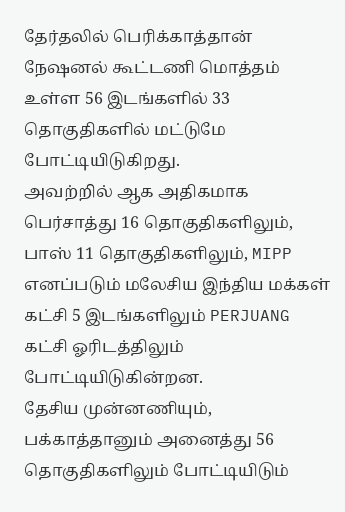தேர்தலில் பெரிக்காத்தான் நேஷனல் கூட்டணி மொத்தம் உள்ள 56 இடங்களில் 33 தொகுதிகளில் மட்டுமே போட்டியிடுகிறது.
அவற்றில் ஆக அதிகமாக பெர்சாத்து 16 தொகுதிகளிலும், பாஸ் 11 தொகுதிகளிலும், MIPP எனப்படும் மலேசிய இந்திய மக்கள் கட்சி 5 இடங்களிலும் PERJUANG கட்சி ஓரிடத்திலும் போட்டியிடுகின்றன.
தேசிய முன்னணியும், பக்காத்தானும் அனைத்து 56 தொகுதிகளிலும் போட்டியிடும்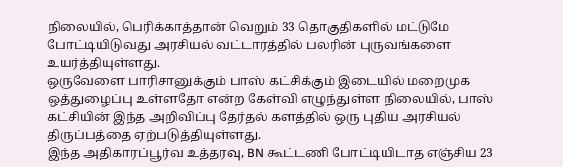நிலையில், பெரிக்காத்தான் வெறும் 33 தொகுதிகளில் மட்டுமே போட்டியிடுவது அரசியல் வட்டாரத்தில் பலரின் புருவங்களை உயர்த்தியுள்ளது.
ஒருவேளை பாரிசானுக்கும் பாஸ் கட்சிக்கும் இடையில் மறைமுக ஒத்துழைப்பு உள்ளதோ என்ற கேள்வி எழுந்துள்ள நிலையில், பாஸ் கட்சியின் இந்த அறிவிப்பு தேர்தல் களத்தில் ஒரு புதிய அரசியல் திருப்பத்தை ஏற்படுத்தியுள்ளது.
இந்த அதிகாரப்பூர்வ உத்தரவு, BN கூட்டணி போட்டியிடாத எஞ்சிய 23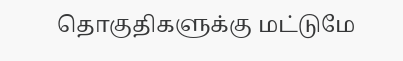தொகுதிகளுக்கு மட்டுமே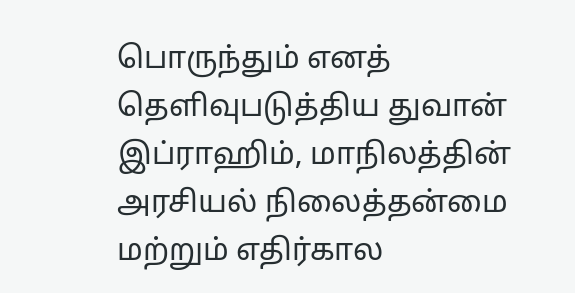பொருந்தும் எனத் தெளிவுபடுத்திய துவான் இப்ராஹிம், மாநிலத்தின் அரசியல் நிலைத்தன்மை மற்றும் எதிர்கால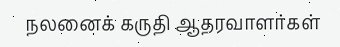நலனைக் கருதி ஆதரவாளர்கள்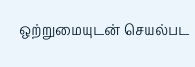ஒற்றுமையுடன் செயல்பட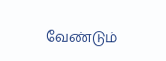வேண்டும்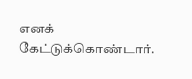எனக் கேட்டுக்கொண்டார்.